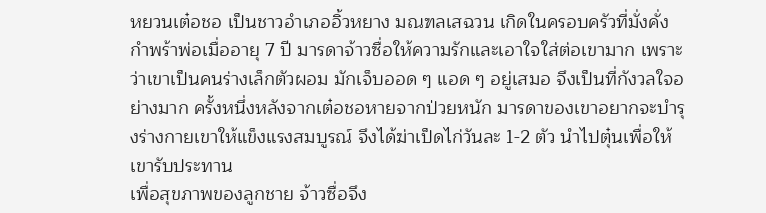หยวนเต๋อชอ เป็นชาวอำเภออิ้วหยาง มณฑลเสฉวน เกิดในครอบครัวที่มั่งคั่ง กำพร้าพ่อเมื่ออายุ 7 ปี มารดาจ้าวซื่อให้ความรักและเอาใจใส่ต่อเขามาก เพราะว่าเขาเป็นคนร่างเล็กตัวผอม มักเจ็บออด ๆ แอด ๆ อยู่เสมอ จึงเป็นที่กังวลใจอย่างมาก ครั้งหนึ่งหลังจากเต๋อชอหายจากป่วยหนัก มารดาของเขาอยากจะบำรุงร่างกายเขาให้แข็งแรงสมบูรณ์ จึงได้ฆ่าเป็ดไก่วันละ 1-2 ตัว นำไปตุ๋นเพื่อให้เขารับประทาน
เพื่อสุขภาพของลูกชาย จ้าวซื่อจึง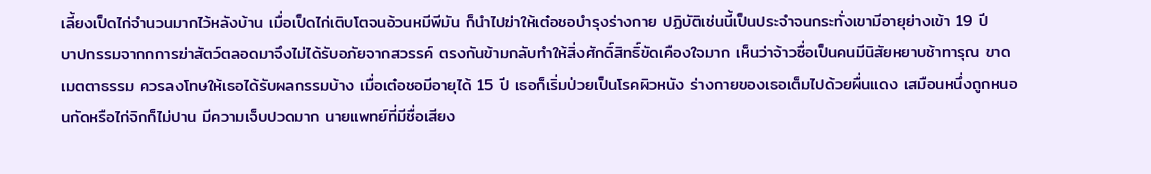เลี้ยงเป็ดไก่จำนวนมากไว้หลังบ้าน เมื่อเป็ดไก่เติบโตจนอ้วนหมีพีมัน ก็นำไปฆ่าให้เต๋อชอบำรุงร่างกาย ปฏิบัติเช่นนี้เป็นประจำจนกระทั่งเขามีอายุย่างเข้า 19 ปี
บาปกรรมจากกการฆ่าสัตว์ตลอดมาจึงไม่ได้รับอภัยจากสวรรค์ ตรงกันข้ามกลับทำให้สิ่งศักดิ์สิทธิ์ขัดเคืองใจมาก เห็นว่าจ้าวซื่อเป็นคนมีนิสัยหยาบช้าทารุณ ขาดเมตตาธรรม ควรลงโทษให้เธอได้รับผลกรรมบ้าง เมื่อเต๋อชอมีอายุได้ 15 ปี เธอก็เริ่มป่วยเป็นโรคผิวหนัง ร่างกายของเธอเต็มไปด้วยผื่นแดง เสมือนหนึ่งถูกหนอนกัดหรือไก่จิกก็ไม่ปาน มีความเจ็บปวดมาก นายแพทย์ที่มีชื่อเสียง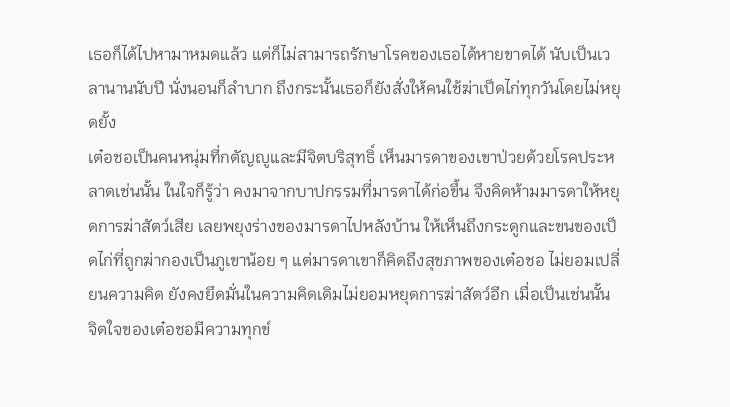เธอก็ได้ไปหามาหมดแล้ว แต่ก็ไม่สามารถรักษาโรคของเธอได้หายขาดได้ นับเป็นเวลานานนับปี นั่งนอนก็ลำบาก ถึงกระนั้นเธอก็ยังสั่งให้คนใช้ฆ่าเป็ดไก่ทุกวันโดยไม่หยุดยั้ง
เต๋อชอเป็นคนหนุ่มที่กตัญญูและมีจิตบริสุทธิ์ เห็นมารดาของเขาป่วยด้วยโรคประหลาดเช่นนั้น ในใจก็รู้ว่า คงมาจากบาปกรรมที่มารดาได้ก่อขึ้น จึงคิดห้ามมารดาให้หยุดการฆ่าสัตว์เสีย เลยพยุงร่างของมารดาไปหลังบ้าน ให้เห็นถึงกระดูกและขนของเป็ดไก่ที่ถูกฆ่ากองเป็นภูเขาน้อย ๆ แต่มารดาเขาก็คิดถึงสุขภาพของเต๋อชอ ไม่ยอมเปลี่ยนความคิด ยังคงยึดมั่นในความคิดเดิมไม่ยอมหยุดการฆ่าสัตว์อีก เมื่อเป็นเช่นนั้น จิตใจของเต๋อชอมีความทุกข์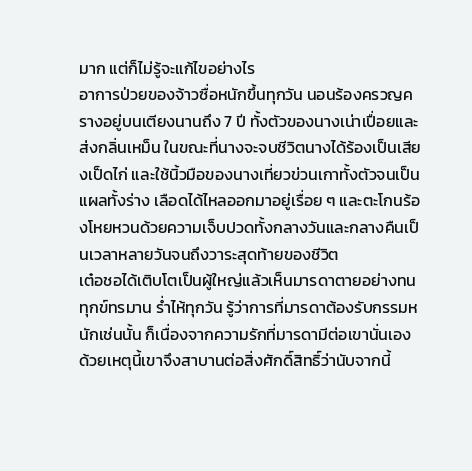มาก แต่ก็ไม่รู้จะแก้ไขอย่างไร
อาการป่วยของจ้าวซื่อหนักขึ้นทุกวัน นอนร้องครวญครางอยู่บนเตียงนานถึง 7 ปี ทั้งตัวของนางเน่าเปื่อยและส่งกลิ่นเหม็น ในขณะที่นางจะจบชีวิตนางได้ร้องเป็นเสียงเป็ดไก่ และใช้นิ้วมือของนางเที่ยวข่วนเกาทั้งตัวจนเป็นแผลทั้งร่าง เลือดได้ไหลออกมาอยู่เรื่อย ๆ และตะโกนร้องโหยหวนด้วยความเจ็บปวดทั้งกลางวันและกลางคืนเป็นเวลาหลายวันจนถึงวาระสุดท้ายของชีวิต
เต๋อชอได้เติบโตเป็นผู้ใหญ่แล้วเห็นมารดาตายอย่างทนทุกข์ทรมาน ร่ำไห้ทุกวัน รู้ว่าการที่มารดาต้องรับกรรมหนักเช่นนั้น ก็เนื่องจากความรักที่มารดามีต่อเขานั่นเอง ด้วยเหตุนี้เขาจึงสาบานต่อสิ่งศักดิ์สิทธิ์ว่านับจากนี้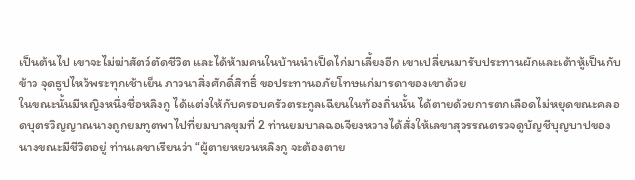เป็นต้นไป เขาจะไม่ฆ่าสัตว์ตัดชีวิต และได้ห้ามคนในบ้านนำเป็ดไก่มาเลี้ยงอีก เขาเปลี่ยนมารับประทานผักและเต้าหู้เป็นกับข้าว จุดธูปไหว้พระทุกเช้าเย็น ภาวนาสิ่งศักดิ์สิทธิ์ ขอประทานอภัยโทษแก่มารดาของเขาด้วย
ในขณะนั้นมีหญิงหนึ่งชื่อหลิงกู ได้แต่งให้กับครอบครัวตระกูลเฉียนในท้องถิ่นนั้น ได้ตายด้วยการตกเลือดไม่หยุดขณะคลอดบุตรวิญญาณนางถูกยมทูตพาไปที่ยมบาลขุมที่ 2 ท่านยมบาลฉอเจียงหวางได้สั่งให้เลขาสุวรรณตรวจดูบัญชีบุญบาปของนางขณะมีชีวิตอยู่ ท่านเลขาเรียนว่า “ผู้ตายหยวนหลิงกู จะต้องตาย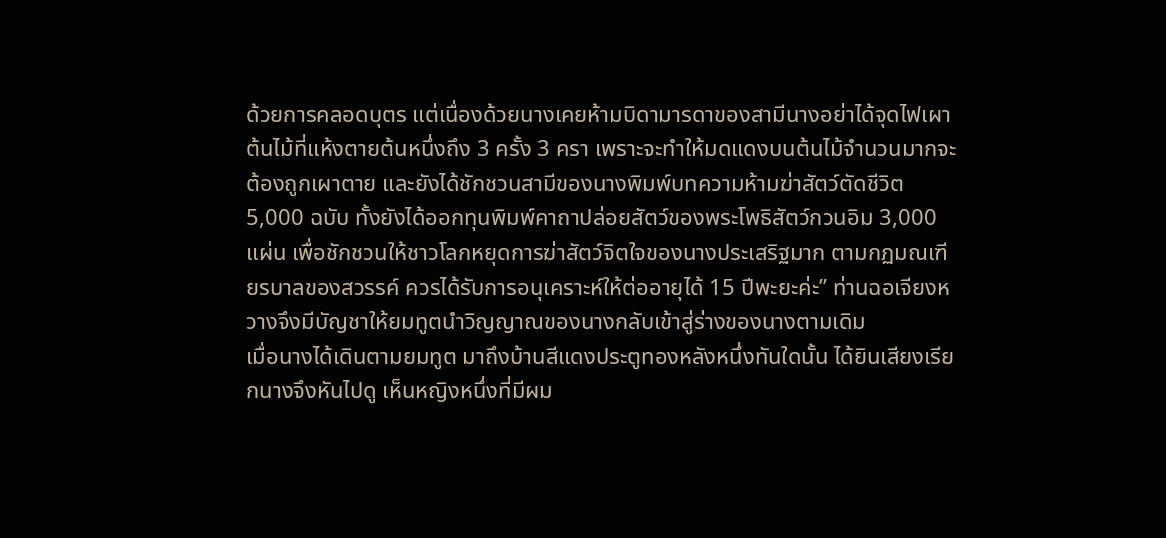ด้วยการคลอดบุตร แต่เนื่องด้วยนางเคยห้ามบิดามารดาของสามีนางอย่าได้จุดไฟเผาต้นไม้ที่แห้งตายต้นหนึ่งถึง 3 ครั้ง 3 ครา เพราะจะทำให้มดแดงบนต้นไม้จำนวนมากจะต้องถูกเผาตาย และยังได้ชักชวนสามีของนางพิมพ์บทความห้ามฆ่าสัตว์ตัดชีวิต 5,000 ฉบับ ทั้งยังได้ออกทุนพิมพ์คาถาปล่อยสัตว์ของพระโพธิสัตว์กวนอิม 3,000 แผ่น เพื่อชักชวนให้ชาวโลกหยุดการฆ่าสัตว์จิตใจของนางประเสริฐมาก ตามกฏมณเฑียรบาลของสวรรค์ ควรได้รับการอนุเคราะห์ให้ต่ออายุได้ 15 ปีพะยะค่ะ” ท่านฉอเจียงหวางจึงมีบัญชาให้ยมทูตนำวิญญาณของนางกลับเข้าสู่ร่างของนางตามเดิม
เมื่อนางได้เดินตามยมทูต มาถึงบ้านสีแดงประตูทองหลังหนึ่งทันใดนั้น ได้ยินเสียงเรียกนางจึงหันไปดู เห็นหญิงหนึ่งที่มีผม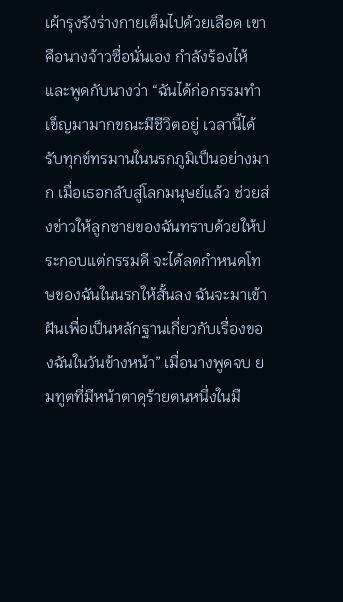เผ้ารุงรังร่างกายเต็มไปด้วยเลือด เขาคือนางจ้าวซื่อนั่นเอง กำลังร้องไห้และพูดกับนางว่า “ฉันได้ก่อกรรมทำเข็ญมามากขณะมีชีวิตอยู่ เวลานี้ได้รับทุกข์ทรมานในนรกภูมิเป็นอย่างมาก เมื่อเธอกลับสู่โลกมนุษย์แล้ว ช่วยส่งข่าวให้ลูกชายของฉันทราบด้วยให้ประกอบแต่กรรมดี จะได้ลดกำหนดโทษของฉันในนรกให้สั้นลง ฉันจะมาเข้าฝันเพื่อเป็นหลักฐานเกี่ยวกับเรื่องของฉันในวันข้างหน้า” เมื่อนางพูดจบ ยมทูตที่มีหน้าตาดุร้ายตนหนึ่งในมื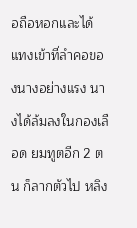อถือหอกและได้แทงเข้าที่ลำคอของนางอย่างแรง นางได้ล้มลงในกองเลือด ยมทูตอีก 2 ตน ก็ลากตัวไป หลิง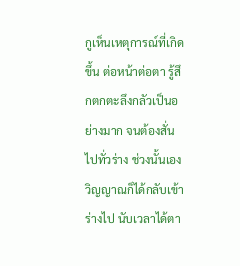กูเห็นเหตุการณ์ที่เกิดขึ้น ต่อหน้าต่อตา รู้สึกตกตะลึงกลัวเป็นอย่างมาก จนต้องสั่นไปทั่วร่าง ช่วงนั้นเองวิญญาณก็ได้กลับเข้าร่างไป นับเวลาได้ตา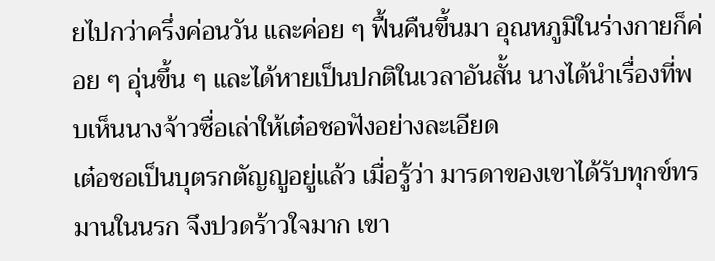ยไปกว่าครึ่งค่อนวัน และค่อย ๆ ฟื้นคืนขึ้นมา อุณหภูมิในร่างกายก็ค่อย ๆ อุ่นขึ้น ๆ และได้หายเป็นปกติในเวลาอันสั้น นางได้นำเรื่องที่พบเห็นนางจ้าวซื่อเล่าให้เต๋อชอฟังอย่างละเอียด
เต๋อชอเป็นบุตรกตัญญูอยู่แล้ว เมื่อรู้ว่า มารดาของเขาได้รับทุกข์ทรมานในนรก จึงปวดร้าวใจมาก เขา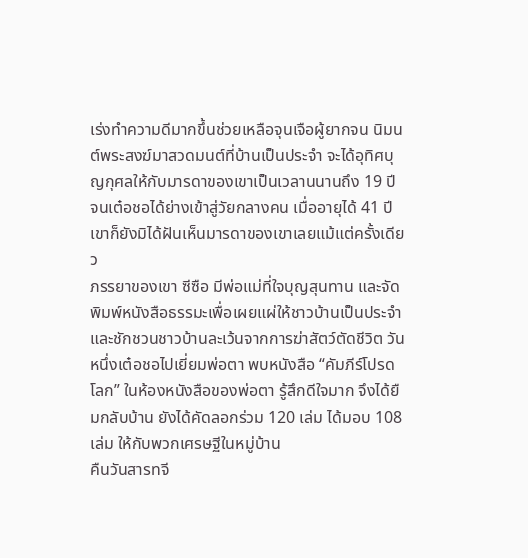เร่งทำความดีมากขึ้นช่วยเหลือจุนเจือผู้ยากจน นิมนต์พระสงฆ์มาสวดมนต์ที่บ้านเป็นประจำ จะได้อุทิศบุญกุศลให้กับมารดาของเขาเป็นเวลานนานถึง 19 ปี จนเต๋อชอได้ย่างเข้าสู่วัยกลางคน เมื่ออายุได้ 41 ปี เขาก็ยังมิได้ฝันเห็นมารดาของเขาเลยแม้แต่ครั้งเดียว
ภรรยาของเขา ซีซือ มีพ่อแม่ที่ใจบุญสุนทาน และจัดพิมพ์หนังสือธรรมะเพื่อเผยแผ่ให้ชาวบ้านเป็นประจำ และชักชวนชาวบ้านละเว้นจากการฆ่าสัตว์ตัดชีวิต วันหนึ่งเต๋อชอไปเยี่ยมพ่อตา พบหนังสือ “คัมภีร์โปรดโลก” ในห้องหนังสือของพ่อตา รู้สึกดีใจมาก จึงได้ยืมกลับบ้าน ยังได้คัดลอกร่วม 120 เล่ม ได้มอบ 108 เล่ม ให้กับพวกเศรษฐีในหมู่บ้าน
คืนวันสารทจี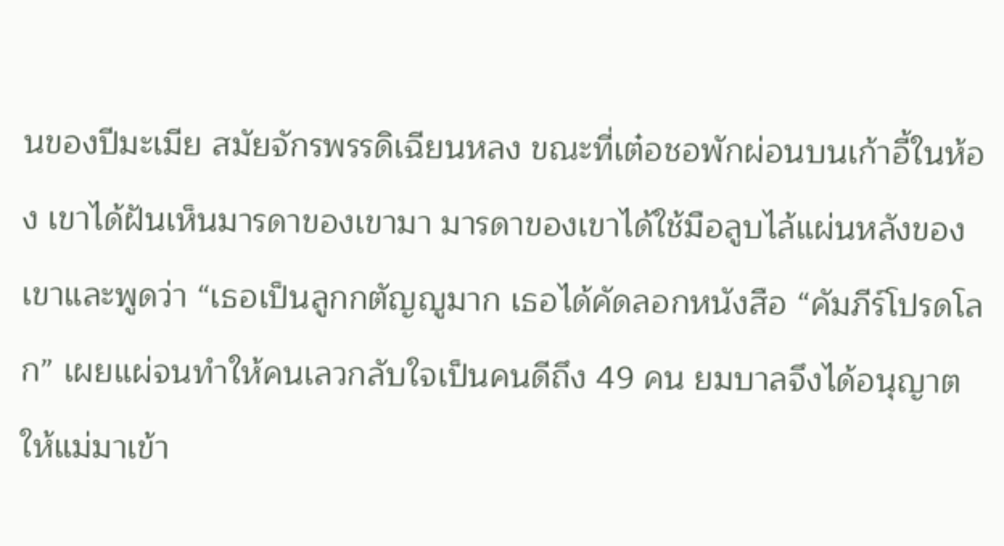นของปีมะเมีย สมัยจักรพรรดิเฉียนหลง ขณะที่เต๋อชอพักผ่อนบนเก้าอี้ในห้อง เขาได้ฝันเห็นมารดาของเขามา มารดาของเขาได้ใช้มือลูบไล้แผ่นหลังของเขาและพูดว่า “เธอเป็นลูกกตัญญูมาก เธอได้คัดลอกหนังสือ “คัมภีร์โปรดโลก” เผยแผ่จนทำให้คนเลวกลับใจเป็นคนดีถึง 49 คน ยมบาลจึงได้อนุญาตให้แม่มาเข้า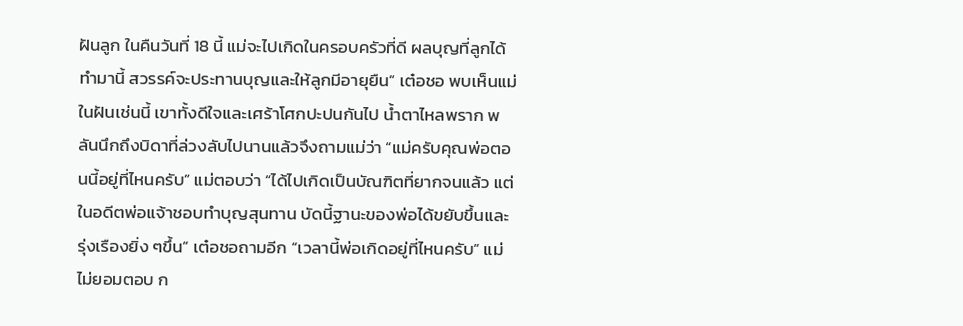ฝันลูก ในคืนวันที่ 18 นี้ แม่จะไปเกิดในครอบครัวที่ดี ผลบุญที่ลูกได้ทำมานี้ สวรรค์จะประทานบุญและให้ลูกมีอายุยืน” เต๋อชอ พบเห็นแม่ในฝันเช่นนี้ เขาทั้งดีใจและเศร้าโศกปะปนกันไป น้ำตาไหลพราก พลันนึกถึงบิดาที่ล่วงลับไปนานแล้วจึงถามแม่ว่า “แม่ครับคุณพ่อตอนนี้อยู่ที่ไหนครับ” แม่ตอบว่า “ได้ไปเกิดเป็นบัณฑิตที่ยากจนแล้ว แต่ในอดีตพ่อแจ้าชอบทำบุญสุนทาน บัดนี้ฐานะของพ่อได้ขยับขึ้นและรุ่งเรืองยิ่ง ๆขึ้น” เต๋อชอถามอีก “เวลานี้พ่อเกิดอยู่ที่ไหนครับ” แม่ไม่ยอมตอบ ก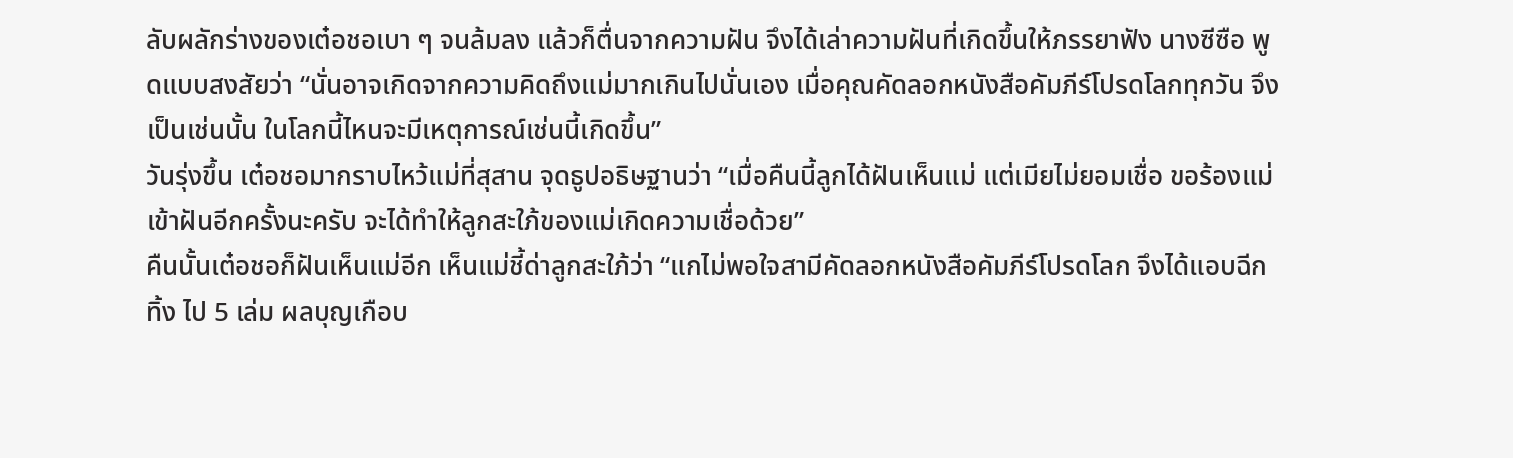ลับผลักร่างของเต๋อชอเบา ๆ จนล้มลง แล้วก็ตื่นจากความฝัน จึงได้เล่าความฝันที่เกิดขึ้นให้ภรรยาฟัง นางซีซือ พูดแบบสงสัยว่า “นั่นอาจเกิดจากความคิดถึงแม่มากเกินไปนั่นเอง เมื่อคุณคัดลอกหนังสือคัมภีร์โปรดโลกทุกวัน จึงเป็นเช่นนั้น ในโลกนี้ไหนจะมีเหตุการณ์เช่นนี้เกิดขึ้น”
วันรุ่งขึ้น เต๋อชอมากราบไหว้แม่ที่สุสาน จุดธูปอธิษฐานว่า “เมื่อคืนนี้ลูกได้ฝันเห็นแม่ แต่เมียไม่ยอมเชื่อ ขอร้องแม่เข้าฝันอีกครั้งนะครับ จะได้ทำให้ลูกสะใภ้ของแม่เกิดความเชื่อด้วย”
คืนนั้นเต๋อชอก็ฝันเห็นแม่อีก เห็นแม่ชี้ด่าลูกสะใภ้ว่า “แกไม่พอใจสามีคัดลอกหนังสือคัมภีร์โปรดโลก จึงได้แอบฉีกทิ้ง ไป 5 เล่ม ผลบุญเกือบ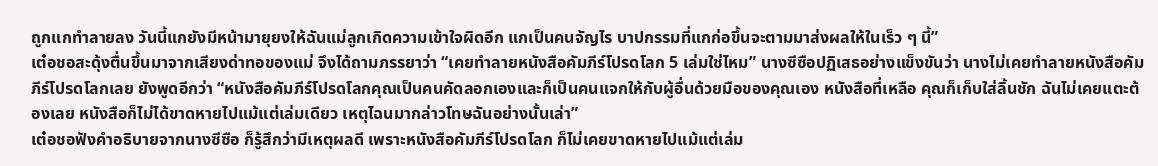ถูกแกทำลายลง วันนี้แกยังมีหน้ามายุยงให้ฉันแม่ลูกเกิดความเข้าใจผิดอีก แกเป็นคนจัญไร บาปกรรมที่แกก่อขึ้นจะตามมาส่งผลให้ในเร็ว ๆ นี้”
เต๋อชอสะดุ้งตื่นขึ้นมาจากเสียงด่าทอของแม่ จึงได้ถามภรรยาว่า “เคยทำลายหนังสือคัมภีร์โปรดโลก 5 เล่มใช่ไหม” นางซีซือปฏิเสธอย่างแข็งขันว่า นางไม่เคยทำลายหนังสือคัมภีร์โปรดโลกเลย ยังพูดอีกว่า “หนังสือคัมภีร์โปรดโลกคุณเป็นคนคัดลอกเองและก็เป็นคนแจกให้กับผู้อื่นด้วยมือของคุณเอง หนังสือที่เหลือ คุณก็เก็บใส่ลิ้นชัก ฉันไม่เคยแตะต้องเลย หนังสือก็ไม่ได้ขาดหายไปแม้แต่เล่มเดียว เหตุไฉนมากล่าวโทษฉันอย่างนั้นเล่า”
เต๋อชอฟังคำอธิบายจากนางซีซือ ก็รู้สึกว่ามีเหตุผลดี เพราะหนังสือคัมภีร์โปรดโลก ก็ไม่เคยขาดหายไปแม้แต่เล่ม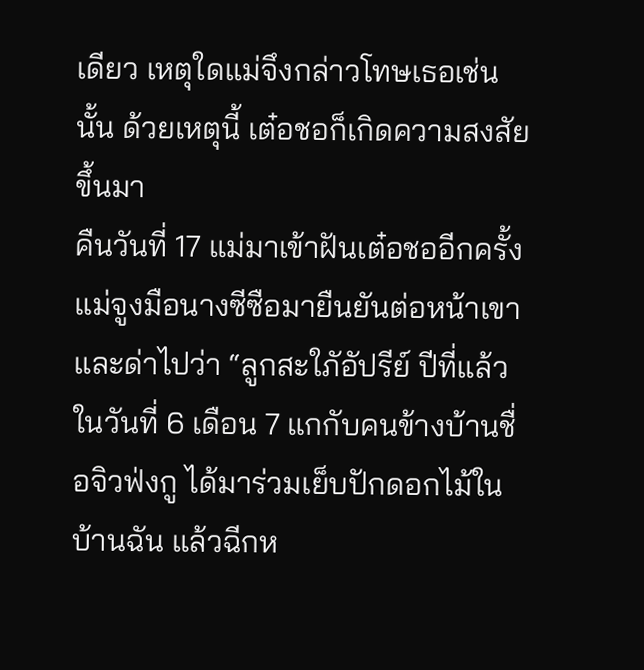เดียว เหตุใดแม่จึงกล่าวโทษเธอเช่นนั้น ด้วยเหตุนี้ เต๋อชอก็เกิดความสงสัยขึ้นมา
คืนวันที่ 17 แม่มาเข้าฝันเต๋อชออีกครั้ง แม่จูงมือนางซีซือมายืนยันต่อหน้าเขาและด่าไปว่า “ลูกสะใภัอัปรีย์ ปีที่แล้วในวันที่ 6 เดือน 7 แกกับคนข้างบ้านชื่อจิวฟ่งกู ได้มาร่วมเย็บปักดอกไม้ในบ้านฉัน แล้วฉีกห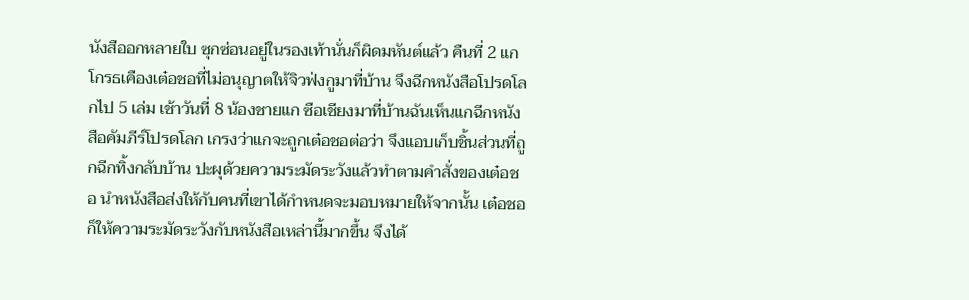นังสืออกหลายใบ ซุกซ่อนอยู่ในรองเท้านั่นก็ผิดมหันต์แล้ว คืนที่ 2 แกโกรธเคืองเต๋อชอที่ไม่อนุญาตให้จิวฟ่งกูมาที่บ้าน จึงฉีกหนังสือโปรดโลกไป 5 เล่ม เช้าวันที่ 8 น้องชายแก ซือเชียงมาที่บ้านฉันเห็นแกฉีกหนังสือคัมภีร์โปรดโลก เกรงว่าแกจะถูกเต๋อชอต่อว่า จึงแอบเก็บชิ้นส่วนที่ถูกฉีกทิ้งกลับบ้าน ปะผุด้วยความระมัดระวังแล้วทำตามคำสั่งของเต๋อชอ นำหนังสือส่งให้กับคนที่เขาได้กำหนดจะมอบหมายให้จากนั้น เต๋อชอก็ให้ความระมัดระวังกับหนังสือเหล่านี้มากขึ้น จึงได้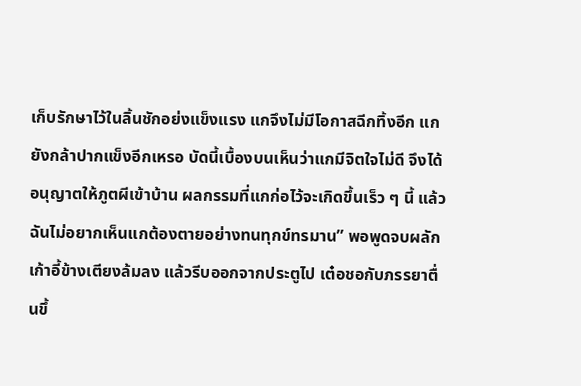เก็บรักษาไว้ในลิ้นชักอย่งแข็งแรง แกจึงไม่มีโอกาสฉีกทิ้งอีก แกยังกล้าปากแข็งอีกเหรอ บัดนี้เบื้องบนเห็นว่าแกมีจิตใจไม่ดี จึงได้อนุญาตให้ภูตผีเข้าบ้าน ผลกรรมที่แกก่อไว้จะเกิดขึ้นเร็ว ๆ นี้ แล้ว ฉันไม่อยากเห็นแกต้องตายอย่างทนทุกข์ทรมาน” พอพูดจบผลักเก้าอี้ข้างเตียงล้มลง แล้วรีบออกจากประตูไป เต๋อชอกับภรรยาตื่นขึ้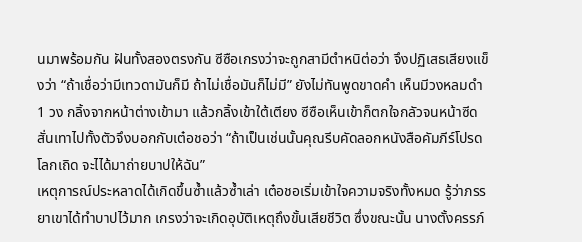นมาพร้อมกัน ฝันทั้งสองตรงกัน ซีซือเกรงว่าจะถูกสามีตำหนิต่อว่า จึงปฏิเสธเสียงแข็งว่า “ถ้าเชื่อว่ามีเทวดามันก็มี ถ้าไม่เชื่อมันก็ไม่มี” ยังไม่ทันพูดขาดคำ เห็นมีวงหลมดำ 1 วง กลิ้งจากหน้าต่างเข้ามา แล้วกลิ้งเข้าใต้เตียง ซีซือเห็นเข้าก็ตกใจกลัวจนหน้าซีด สั่นเทาไปทั้งตัวจึงบอกกับเต๋อชอว่า “ถ้าเป็นเช่นนั้นคุณรีบคัดลอกหนังสือคัมภีร์โปรดโลกเถิด จะไได้มาถ่ายบาปให้ฉัน”
เหตุการณ์ประหลาดได้เกิดขึ้นซ้ำแล้วซ้ำเล่า เต๋อชอเริ่มเข้าใจความจริงทั้งหมด รู้ว่าภรรยาเขาได้ทำบาปไว้มาก เกรงว่าจะเกิดอุบัติเหตุถึงขั้นเสียชีวิต ซึ่งขณะนั้น นางตั้งครรภ์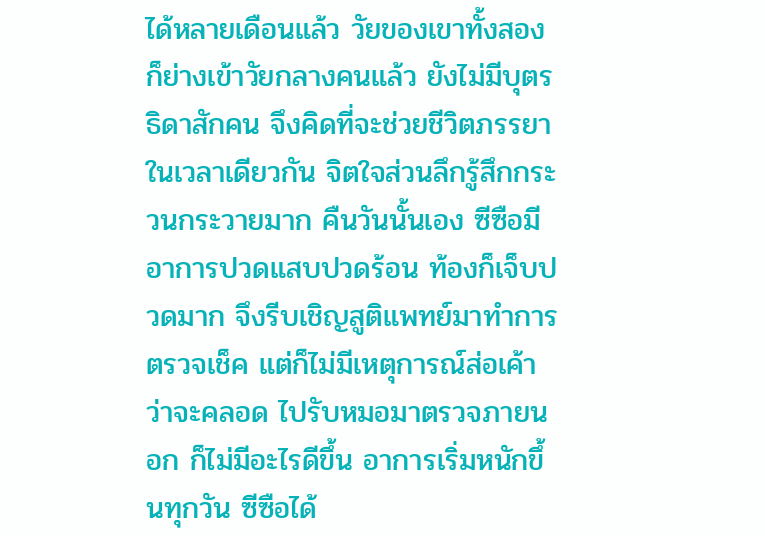ได้หลายเดือนแล้ว วัยของเขาทั้งสองก็ย่างเข้าวัยกลางคนแล้ว ยังไม่มีบุตรธิดาสักคน จึงคิดที่จะช่วยชีวิตภรรยา ในเวลาเดียวกัน จิตใจส่วนลึกรู้สึกกระวนกระวายมาก คืนวันนั้นเอง ซีซือมีอาการปวดแสบปวดร้อน ท้องก็เจ็บปวดมาก จึงรีบเชิญสูติแพทย์มาทำการตรวจเช็ค แต่ก็ไม่มีเหตุการณ์ส่อเค้าว่าจะคลอด ไปรับหมอมาตรวจภายนอก ก็ไม่มีอะไรดีขึ้น อาการเริ่มหนักขึ้นทุกวัน ซีซือได้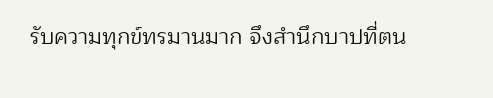รับความทุกข์ทรมานมาก จึงสำนึกบาปที่ตน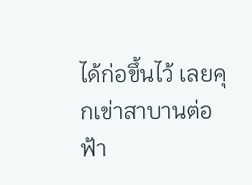ได้ก่อขึ้นไว้ เลยคุกเข่าสาบานต่อฟ้า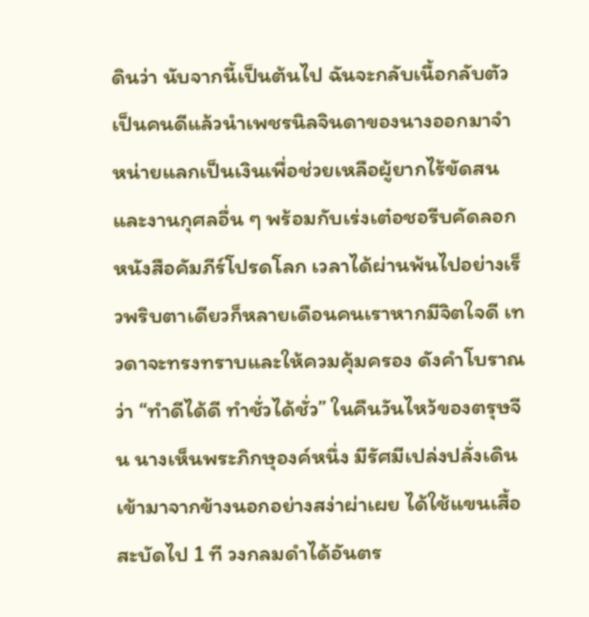ดินว่า นับจากนี้เป็นต้นไป ฉันจะกลับเนื้อกลับตัวเป็นคนดีแล้วนำเพชรนิลจินดาของนางออกมาจำหน่ายแลกเป็นเงินเพื่อช่วยเหลือผู้ยากไร้ขัดสน และงานกุศลอื่น ๆ พร้อมกับเร่งเต๋อชอรีบคัดลอกหนังสือคัมภีร์โปรดโลก เวลาได้ผ่านพ้นไปอย่างเร็วพริบตาเดียวก็หลายเดือนคนเราหากมีจิตใจดี เทวดาจะทรงทราบและให้ควมคุ้มครอง ดังคำโบราณว่า “ทำดีได้ดี ทำชั่วได้ชั่ว” ในคืนวันไหว้ของตรุษจีน นางเห็นพระภิกษุองค์หนึ่ง มีรัศมีเปล่งปลั่งเดินเข้ามาจากข้างนอกอย่างสง่าผ่าเผย ได้ใช้แขนเสื้อสะบัดไป 1 ที วงกลมดำได้อันตร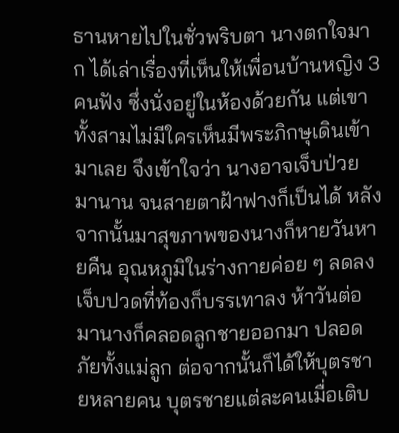ธานหายไปในชั่วพริบตา นางตกใจมาก ได้เล่าเรื่องที่เห็นให้เพื่อนบ้านหญิง 3 คนฟัง ซึ่งนั่งอยู่ในห้องด้วยกัน แต่เขาทั้งสามไม่มีใครเห็นมีพระภิกษุเดินเข้ามาเลย จึงเข้าใจว่า นางอาจเจ็บป่วยมานาน จนสายตาฝ้าฟางก็เป็นได้ หลังจากนั้นมาสุขภาพของนางก็หายวันหายคืน อุณหภูมิในร่างกายค่อย ๆ ลดลง เจ็บปวดที่ท้องก็บรรเทาลง ห้าวันต่อมานางก็คลอดลูกชายออกมา ปลอดภัยทั้งแม่ลูก ต่อจากนั้นก็ได้ให้บุตรชายหลายคน บุตรชายแต่ละคนเมื่อเติบ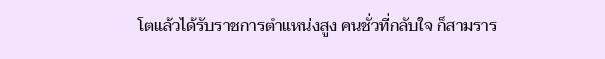โตแล้วได้รับราชการตำแหน่งสูง คนชั่วที่กลับใจ ก็สามราร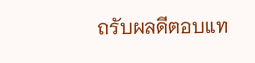ถรับผลดีตอบแท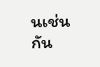นเช่นกัน